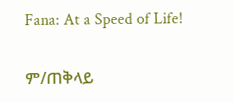Fana: At a Speed of Life!

ም/ጠቅላይ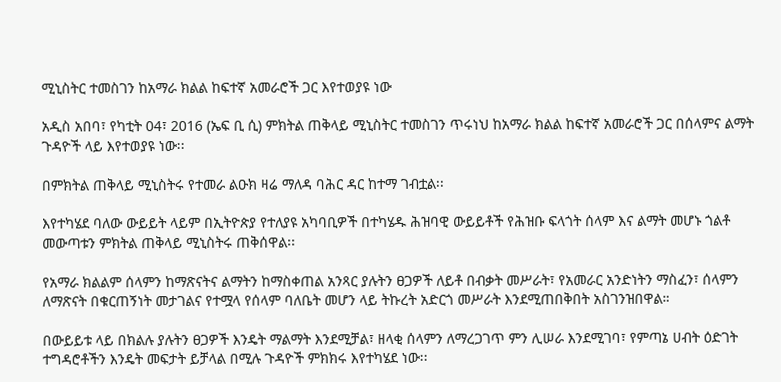ሚኒስትር ተመስገን ከአማራ ክልል ከፍተኛ አመራሮች ጋር እየተወያዩ ነው

አዲስ አበባ፣ የካቲት 04፣ 2016 (ኤፍ ቢ ሲ) ምክትል ጠቅላይ ሚኒስትር ተመስገን ጥሩነህ ከአማራ ክልል ከፍተኛ አመራሮች ጋር በሰላምና ልማት ጉዳዮች ላይ እየተወያዩ ነው፡፡

በምክትል ጠቅላይ ሚኒስትሩ የተመራ ልዑክ ዛሬ ማለዳ ባሕር ዳር ከተማ ገብቷል፡፡

እየተካሄደ ባለው ውይይት ላይም በኢትዮጵያ የተለያዩ አካባቢዎች በተካሄዱ ሕዝባዊ ውይይቶች የሕዝቡ ፍላጎት ሰላም እና ልማት መሆኑ ጎልቶ መውጣቱን ምክትል ጠቅላይ ሚኒስትሩ ጠቅሰዋል፡፡

የአማራ ክልልም ሰላምን ከማጽናትና ልማትን ከማስቀጠል አንጻር ያሉትን ፀጋዎች ለይቶ በብቃት መሥራት፣ የአመራር አንድነትን ማስፈን፣ ሰላምን ለማጽናት በቁርጠኝነት መታገልና የተሟላ የሰላም ባለቤት መሆን ላይ ትኩረት አድርጎ መሥራት እንደሚጠበቅበት አስገንዝበዋል።

በውይይቱ ላይ በክልሉ ያሉትን ፀጋዎች እንዴት ማልማት እንደሚቻል፣ ዘላቂ ሰላምን ለማረጋገጥ ምን ሊሠራ እንደሚገባ፣ የምጣኔ ሀብት ዕድገት ተግዳሮቶችን እንዴት መፍታት ይቻላል በሚሉ ጉዳዮች ምክክሩ እየተካሄደ ነው፡፡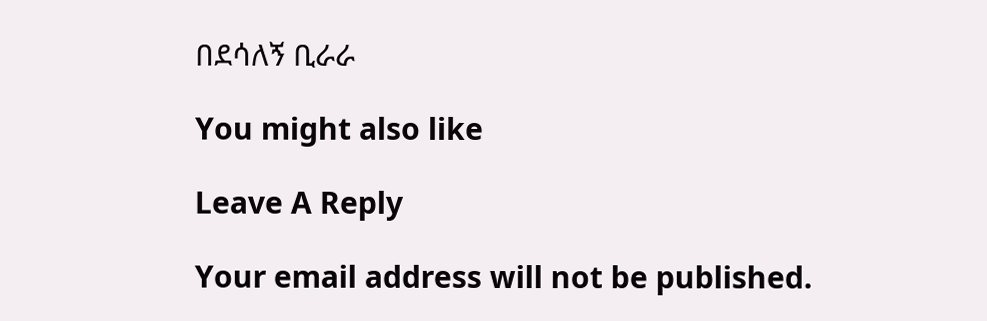በደሳለኝ ቢራራ

You might also like

Leave A Reply

Your email address will not be published.